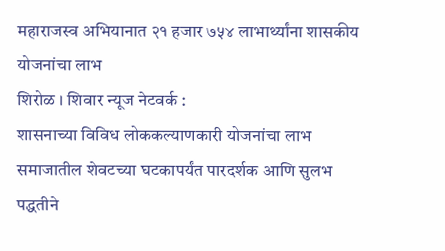महाराजस्व अभियानात २१ हजार ७५४ लाभार्थ्यांना शासकीय योजनांचा लाभ
शिरोळ । शिवार न्यूज नेटवर्क :
शासनाच्या विविध लोककल्याणकारी योजनांचा लाभ समाजातील शेवटच्या घटकापर्यंत पारदर्शक आणि सुलभ पद्धतीने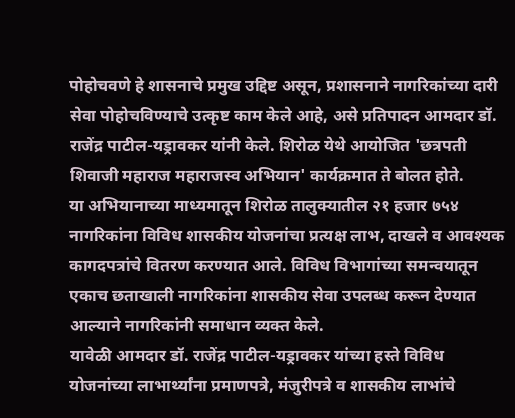पोहोचवणे हे शासनाचे प्रमुख उद्दिष्ट असून, प्रशासनाने नागरिकांच्या दारी सेवा पोहोचविण्याचे उत्कृष्ट काम केले आहे, असे प्रतिपादन आमदार डॉ. राजेंद्र पाटील-यड्रावकर यांनी केले. शिरोळ येथे आयोजित 'छत्रपती शिवाजी महाराज महाराजस्व अभियान' कार्यक्रमात ते बोलत होते.
या अभियानाच्या माध्यमातून शिरोळ तालुक्यातील २१ हजार ७५४ नागरिकांना विविध शासकीय योजनांचा प्रत्यक्ष लाभ, दाखले व आवश्यक कागदपत्रांचे वितरण करण्यात आले. विविध विभागांच्या समन्वयातून एकाच छताखाली नागरिकांना शासकीय सेवा उपलब्ध करून देण्यात आल्याने नागरिकांनी समाधान व्यक्त केले.
यावेळी आमदार डॉ. राजेंद्र पाटील-यड्रावकर यांच्या हस्ते विविध योजनांच्या लाभार्थ्यांना प्रमाणपत्रे, मंजुरीपत्रे व शासकीय लाभांचे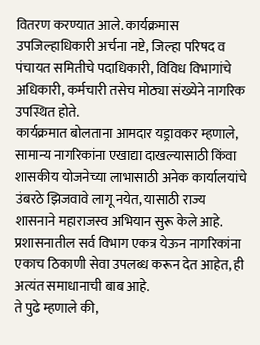वितरण करण्यात आले. कार्यक्रमास उपजिल्हाधिकारी अर्चना नष्टे, जिल्हा परिषद व पंचायत समितीचे पदाधिकारी, विविध विभागांचे अधिकारी, कर्मचारी तसेच मोठ्या संख्येने नागरिक उपस्थित होते.
कार्यक्रमात बोलताना आमदार यड्रावकर म्हणाले, सामान्य नागरिकांना एखाद्या दाखल्यासाठी किंवा शासकीय योजनेच्या लाभासाठी अनेक कार्यालयांचे उंबरठे झिजवावे लागू नयेत, यासाठी राज्य शासनाने महाराजस्व अभियान सुरू केले आहे. प्रशासनातील सर्व विभाग एकत्र येऊन नागरिकांना एकाच ठिकाणी सेवा उपलब्ध करून देत आहेत, ही अत्यंत समाधानाची बाब आहे.
ते पुढे म्हणाले की,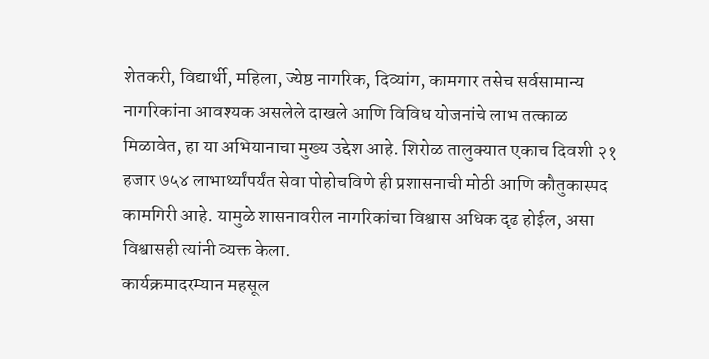शेतकरी, विद्यार्थी, महिला, ज्येष्ठ नागरिक, दिव्यांग, कामगार तसेच सर्वसामान्य नागरिकांना आवश्यक असलेले दाखले आणि विविध योजनांचे लाभ तत्काळ मिळावेत, हा या अभियानाचा मुख्य उद्देश आहे. शिरोळ तालुक्यात एकाच दिवशी २१ हजार ७५४ लाभार्थ्यांपर्यंत सेवा पोहोचविणे ही प्रशासनाची मोठी आणि कौतुकास्पद कामगिरी आहे. यामुळे शासनावरील नागरिकांचा विश्वास अधिक दृढ होईल, असा विश्वासही त्यांनी व्यक्त केला.
कार्यक्रमादरम्यान महसूल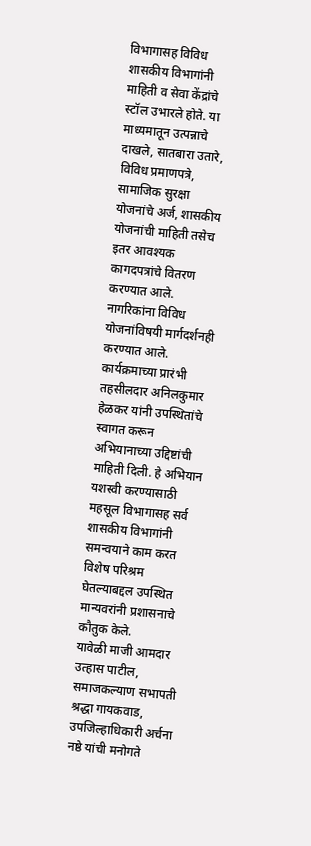विभागासह विविध शासकीय विभागांनी माहिती व सेवा केंद्रांचे स्टॉल उभारले होते. या माध्यमातून उत्पन्नाचे दाखले, सातबारा उतारे, विविध प्रमाणपत्रे, सामाजिक सुरक्षा योजनांचे अर्ज, शासकीय योजनांची माहिती तसेच इतर आवश्यक कागदपत्रांचे वितरण करण्यात आले. नागरिकांना विविध योजनांविषयी मार्गदर्शनही करण्यात आले.
कार्यक्रमाच्या प्रारंभी तहसीलदार अनिलकुमार हेळकर यांनी उपस्थितांचे स्वागत करून अभियानाच्या उद्दिष्टांची माहिती दिली. हे अभियान यशस्वी करण्यासाठी महसूल विभागासह सर्व शासकीय विभागांनी समन्वयाने काम करत विशेष परिश्रम घेतल्याबद्दल उपस्थित मान्यवरांनी प्रशासनाचे कौतुक केले.
यावेळी माजी आमदार उत्हास पाटील, समाजकल्याण सभापती श्रद्धा गायकवाड, उपजिल्हाधिकारी अर्चना नष्ठे यांची मनोगते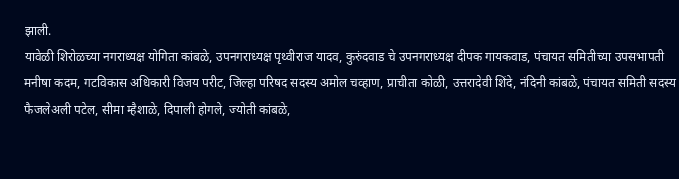झाली.
यावेळी शिरोळच्या नगराध्यक्ष योगिता कांबळे, उपनगराध्यक्ष पृथ्वीराज यादव, कुरुंदवाड चे उपनगराध्यक्ष दीपक गायकवाड, पंचायत समितीच्या उपसभापती मनीषा कदम, गटविकास अधिकारी विजय परीट, जिल्हा परिषद सदस्य अमोल चव्हाण, प्राचीता कोळी, उत्तरादेवी शिंदे, नंदिनी कांबळे, पंचायत समिती सदस्य फैजलेअली पटेल, सीमा म्हैशाळे, दिपाली होगले, ज्योती कांबळे,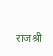राजश्री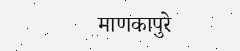माणकापुरे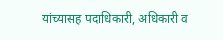यांच्यासह पदाधिकारी, अधिकारी व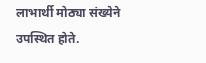लाभार्थी मोठ्या संख्येने उपस्थित होते.